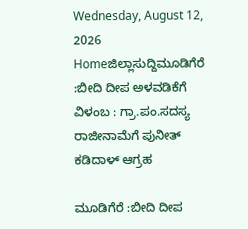Wednesday, August 12, 2026
Homeಜಿಲ್ಲಾಸುದ್ದಿಮೂಡಿಗೆರೆ :ಬೀದಿ ದೀಪ ಅಳವಡಿಕೆಗೆ ವಿಳಂಬ : ಗ್ರಾ.ಪಂ.ಸದಸ್ಯ ರಾಜೀನಾಮೆಗೆ ಪುನೀತ್ ಕಡಿದಾಳ್ ಆಗ್ರಹ

ಮೂಡಿಗೆರೆ :ಬೀದಿ ದೀಪ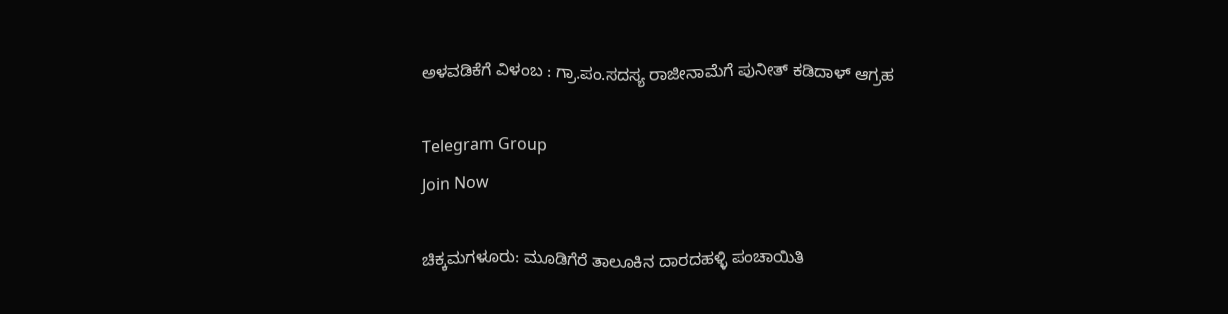ಅಳವಡಿಕೆಗೆ ವಿಳಂಬ : ಗ್ರಾ.ಪಂ.ಸದಸ್ಯ ರಾಜೀನಾಮೆಗೆ ಪುನೀತ್ ಕಡಿದಾಳ್ ಆಗ್ರಹ

Telegram Group
Join Now

ಚಿಕ್ಕಮಗಳೂರು: ಮೂಡಿಗೆರೆ ತಾಲೂಕಿನ ದಾರದಹಳ್ಳಿ ಪಂಚಾಯಿತಿ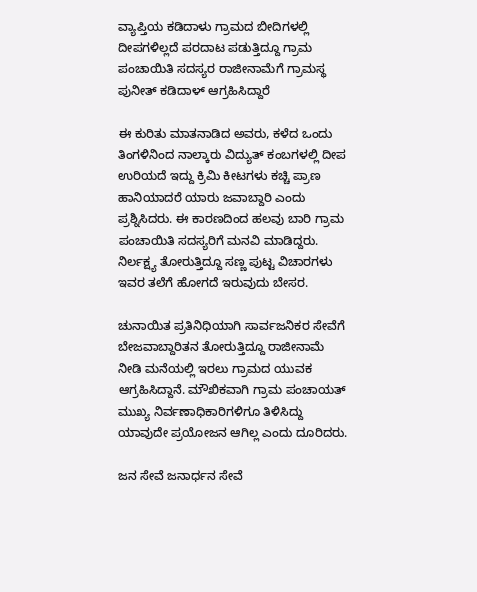ವ್ಯಾಪ್ತಿಯ ಕಡಿದಾಳು ಗ್ರಾಮದ ಬೀದಿಗಳಲ್ಲಿ ದೀಪಗಳಿಲ್ಲದೆ ಪರದಾಟ ಪಡುತ್ತಿದ್ದೂ ಗ್ರಾಮ ಪಂಚಾಯಿತಿ ಸದಸ್ಯರ ರಾಜೀನಾಮೆಗೆ ಗ್ರಾಮಸ್ಥ ಪುನೀತ್ ಕಡಿದಾಳ್ ಆಗ್ರಹಿಸಿದ್ದಾರೆ

ಈ ಕುರಿತು ಮಾತನಾಡಿದ ಅವರು, ಕಳೆದ ಒಂದು ತಿಂಗಳಿನಿಂದ ನಾಲ್ಕಾರು ವಿದ್ಯುತ್ ಕಂಬಗಳಲ್ಲಿ ದೀಪ ಉರಿಯದೆ ಇದ್ದು ಕ್ರಿಮಿ ಕೀಟಗಳು ಕಚ್ಚಿ ಪ್ರಾಣ ಹಾನಿಯಾದರೆ ಯಾರು ಜವಾಬ್ದಾರಿ ಎಂದು ಪ್ರಶ್ನಿಸಿದರು. ಈ ಕಾರಣದಿಂದ ಹಲವು ಬಾರಿ ಗ್ರಾಮ ಪಂಚಾಯಿತಿ ಸದಸ್ಯರಿಗೆ ಮನವಿ ಮಾಡಿದ್ದರು. ನಿರ್ಲಕ್ಷ್ಯ ತೋರುತ್ತಿದ್ದೂ ಸಣ್ಣ ಪುಟ್ಟ ವಿಚಾರಗಳು ಇವರ ತಲೆಗೆ ಹೋಗದೆ ಇರುವುದು ಬೇಸರ.

ಚುನಾಯಿತ ಪ್ರತಿನಿಧಿಯಾಗಿ ಸಾರ್ವಜನಿಕರ ಸೇವೆಗೆ ಬೇಜವಾಬ್ದಾರಿತನ ತೋರುತ್ತಿದ್ದೂ ರಾಜೀನಾಮೆ ನೀಡಿ ಮನೆಯಲ್ಲಿ ಇರಲು ಗ್ರಾಮದ ಯುವಕ ಆಗ್ರಹಿಸಿದ್ದಾನೆ. ಮೌಖಿಕವಾಗಿ ಗ್ರಾಮ ಪಂಚಾಯತ್ ಮುಖ್ಯ ನಿರ್ವಣಾಧಿಕಾರಿಗಳಿಗೂ ತಿಳಿಸಿದ್ದು ಯಾವುದೇ ಪ್ರಯೋಜನ ಆಗಿಲ್ಲ ಎಂದು ದೂರಿದರು.

ಜನ ಸೇವೆ ಜನಾರ್ಧನ ಸೇವೆ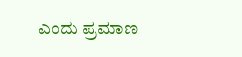ಎಂದು ಪ್ರಮಾಣ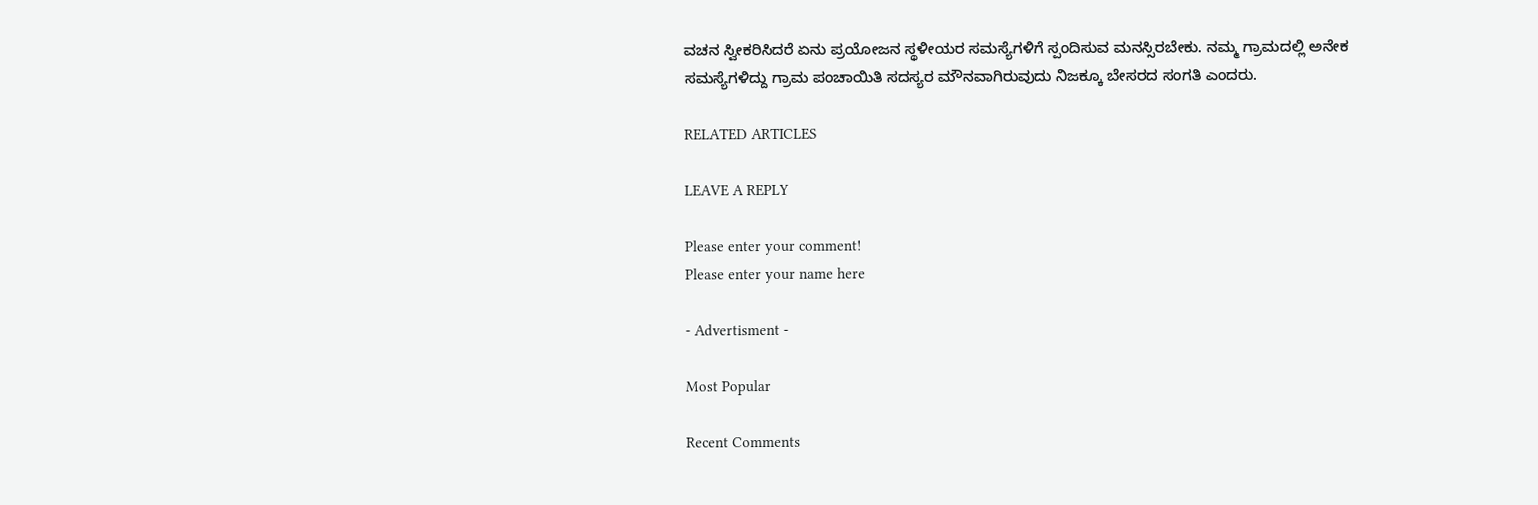ವಚನ ಸ್ವೀಕರಿಸಿದರೆ ಏನು ಪ್ರಯೋಜನ ಸ್ಥಳೀಯರ ಸಮಸ್ಯೆಗಳಿಗೆ ಸ್ಪಂದಿಸುವ ಮನಸ್ಸಿರಬೇಕು. ನಮ್ಮ ಗ್ರಾಮದಲ್ಲಿ ಅನೇಕ ಸಮಸ್ಯೆಗಳಿದ್ದು ಗ್ರಾಮ ಪಂಚಾಯಿತಿ ಸದಸ್ಯರ ಮೌನವಾಗಿರುವುದು ನಿಜಕ್ಕೂ ಬೇಸರದ ಸಂಗತಿ ಎಂದರು.

RELATED ARTICLES

LEAVE A REPLY

Please enter your comment!
Please enter your name here

- Advertisment -

Most Popular

Recent Comments